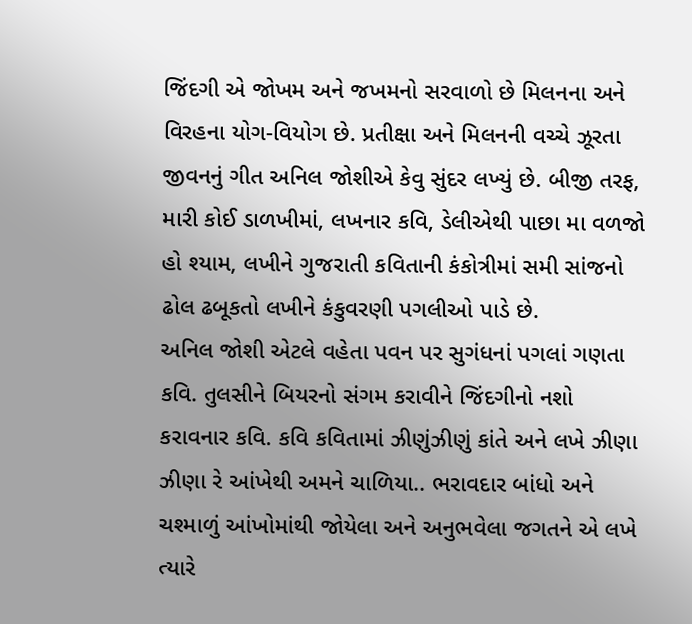જિંદગી એ જોખમ અને જખમનો સરવાળો છે મિલનના અને વિરહના યોગ-વિયોગ છે. પ્રતીક્ષા અને મિલનની વચ્ચે ઝૂરતા જીવનનું ગીત અનિલ જોશીએ કેવુ સુંદર લખ્યું છે. બીજી તરફ, મારી કોઈ ડાળખીમાં, લખનાર કવિ, ડેલીએથી પાછા મા વળજો હો શ્યામ, લખીને ગુજરાતી કવિતાની કંકોત્રીમાં સમી સાંજનો ઢોલ ઢબૂકતો લખીને કંકુવરણી પગલીઓ પાડે છે.
અનિલ જોશી એટલે વહેતા પવન પર સુગંધનાં પગલાં ગણતા કવિ. તુલસીને બિયરનો સંગમ કરાવીને જિંદગીનો નશો કરાવનાર કવિ. કવિ કવિતામાં ઝીણુંઝીણું કાંતે અને લખે ઝીણા ઝીણા રે આંખેથી અમને ચાળિયા.. ભરાવદાર બાંધો અને ચશ્માળું આંખોમાંથી જોયેલા અને અનુભવેલા જગતને એ લખે ત્યારે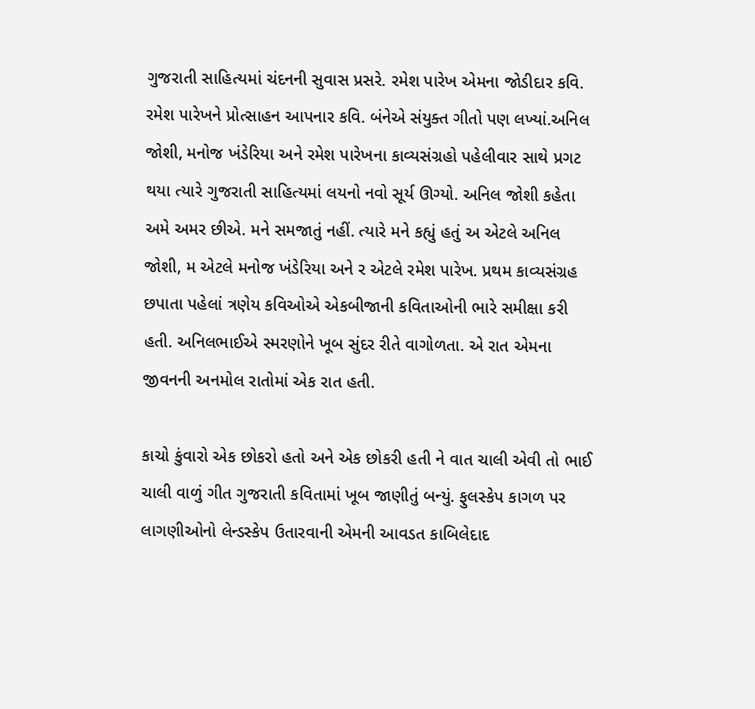ગુજરાતી સાહિત્યમાં ચંદનની સુવાસ પ્રસરે. રમેશ પારેખ એમના જોડીદાર કવિ. રમેશ પારેખને પ્રોત્સાહન આપનાર કવિ. બંનેએ સંયુક્ત ગીતો પણ લખ્યાં.અનિલ જોશી, મનોજ ખંડેરિયા અને રમેશ પારેખના કાવ્યસંગ્રહો પહેલીવાર સાથે પ્રગટ થયા ત્યારે ગુજરાતી સાહિત્યમાં લયનો નવો સૂર્ય ઊગ્યો. અનિલ જોશી કહેતા અમે અમર છીએ. મને સમજાતું નહીં. ત્યારે મને કહ્યું હતું અ એટલે અનિલ જોશી, મ એટલે મનોજ ખંડેરિયા અને ર એટલે રમેશ પારેખ. પ્રથમ કાવ્યસંગ્રહ છપાતા પહેલાં ત્રણેય કવિઓએ એકબીજાની કવિતાઓની ભારે સમીક્ષા કરી હતી. અનિલભાઈએ સ્મરણોને ખૂબ સુંદર રીતે વાગોળતા. એ રાત એમના જીવનની અનમોલ રાતોમાં એક રાત હતી.

કાચો કુંવારો એક છોકરો હતો અને એક છોકરી હતી ને વાત ચાલી એવી તો ભાઈ ચાલી વાળું ગીત ગુજરાતી કવિતામાં ખૂબ જાણીતું બન્યું. ફુલસ્કેપ કાગળ પર લાગણીઓનો લેન્ડસ્કેપ ઉતારવાની એમની આવડત કાબિલેદાદ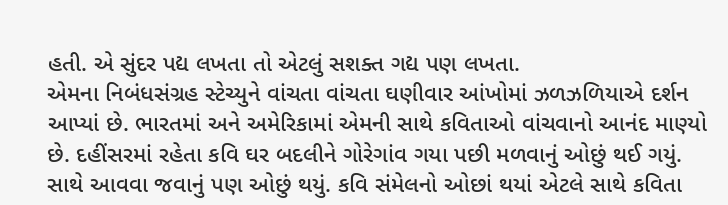હતી. એ સુંદર પદ્ય લખતા તો એટલું સશક્ત ગદ્ય પણ લખતા.
એમના નિબંધસંગ્રહ સ્ટેચ્યુને વાંચતા વાંચતા ઘણીવાર આંખોમાં ઝળઝળિયાએ દર્શન આપ્યાં છે. ભારતમાં અને અમેરિકામાં એમની સાથે કવિતાઓ વાંચવાનો આનંદ માણ્યો છે. દહીંસરમાં રહેતા કવિ ઘર બદલીને ગોરેગાંવ ગયા પછી મળવાનું ઓછું થઈ ગયું. સાથે આવવા જવાનું પણ ઓછું થયું. કવિ સંમેલનો ઓછાં થયાં એટલે સાથે કવિતા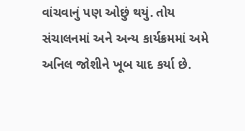વાંચવાનું પણ ઓછું થયું. તોય સંચાલનમાં અને અન્ય કાર્યક્રમમાં અમે અનિલ જોશીને ખૂબ યાદ કર્યા છે.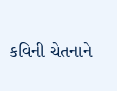કવિની ચેતનાને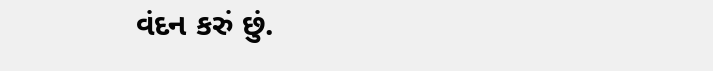વંદન કરું છું.